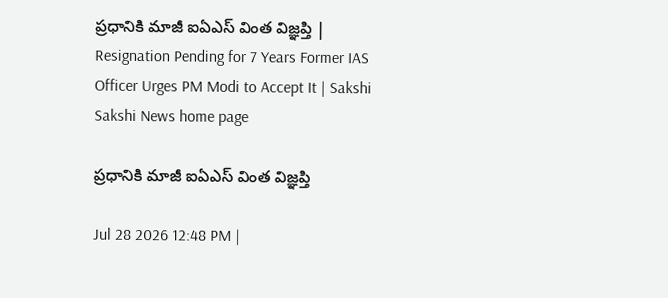ప్రధానికి మాజీ ఐఏఎస్‌ వింత విజ్ఞప్తి | Resignation Pending for 7 Years Former IAS Officer Urges PM Modi to Accept It | Sakshi
Sakshi News home page

ప్రధానికి మాజీ ఐఏఎస్‌ వింత విజ్ఞప్తి

Jul 28 2026 12:48 PM |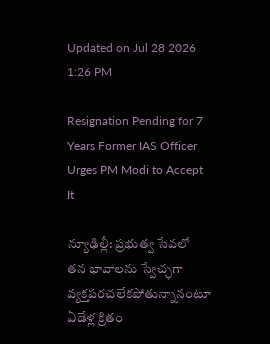Updated on Jul 28 2026 1:26 PM

Resignation Pending for 7 Years Former IAS Officer Urges PM Modi to Accept It

న్యూఢిల్లీ: ప్రభుత్వ సేవలో తన భావాలను స్వేచ్ఛగా వ్యక్తపరచలేకపోతున్నానంటూ ఏడేళ్ల క్రితం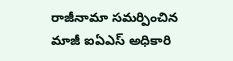రాజీనామా సమర్పించిన మాజీ ఐఏఎస్ అధికారి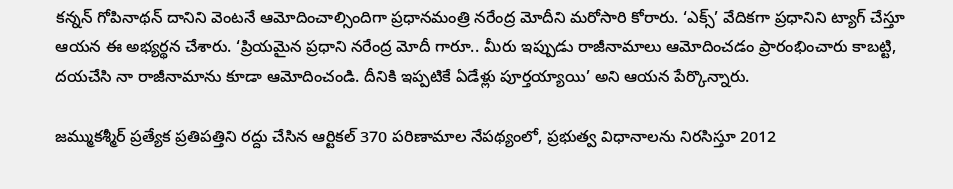కన్నన్ గోపినాథన్ దానిని వెంటనే ఆమోదించాల్సిందిగా ప్రధానమంత్రి నరేంద్ర మోదీని మరోసారి కోరారు. ‘ఎక్స్’ వేదికగా ప్రధానిని ట్యాగ్ చేస్తూ ఆయన ఈ అభ్యర్థన చేశారు. ‘ప్రియమైన ప్రధాని నరేంద్ర మోదీ గారూ.. మీరు ఇప్పుడు రాజీనామాలు ఆమోదించడం ప్రారంభించారు కాబట్టి, దయచేసి నా రాజీనామాను కూడా ఆమోదించండి. దీనికి ఇప్పటికే ఏడేళ్లు పూర్తయ్యాయి’ అని ఆయన పేర్కొన్నారు.

జమ్ముకశ్మీర్ ప్రత్యేక ప్రతిపత్తిని రద్దు చేసిన ఆర్టికల్ 370 పరిణామాల నేపథ్యంలో, ప్రభుత్వ విధానాలను నిరసిస్తూ 2012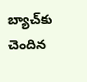బ్యాచ్‌కు చెందిన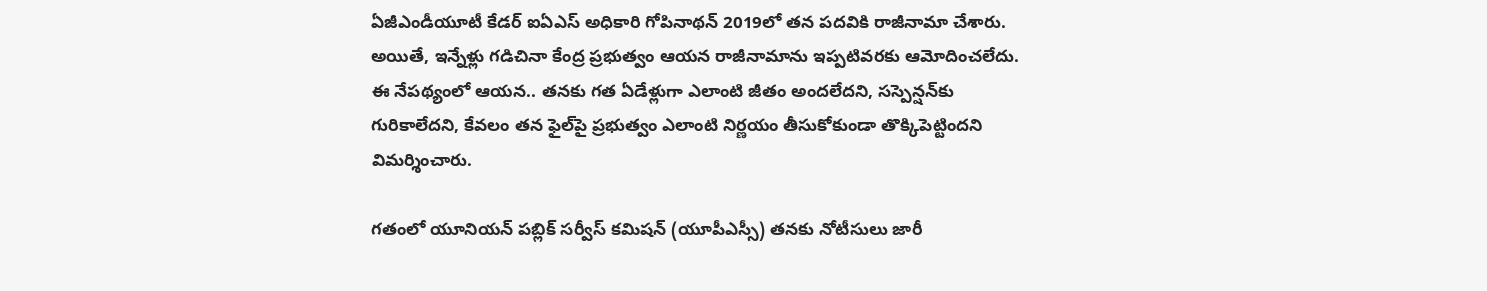ఏజీఎండీయూటీ కేడర్ ఐఏఎస్ అధికారి గోపినాథన్ 2019లో తన పదవికి రాజీనామా చేశారు. అయితే, ఇన్నేళ్లు గడిచినా కేంద్ర ప్రభుత్వం ఆయన రాజీనామాను ఇప్పటివరకు ఆమోదించలేదు. ఈ నేపథ్యంలో ఆయన.. తనకు గత ఏడేళ్లుగా ఎలాంటి జీతం అందలేదని, సస్పెన్షన్‌కు గురికాలేదని, కేవలం తన ఫైల్‌పై ప్రభుత్వం ఎలాంటి నిర్ణయం తీసుకోకుండా తొక్కిపెట్టిందని విమర్శించారు.

గతంలో యూనియన్ పబ్లిక్ సర్వీస్ కమిషన్ (యూపీఎస్సీ) తనకు నోటీసులు జారీ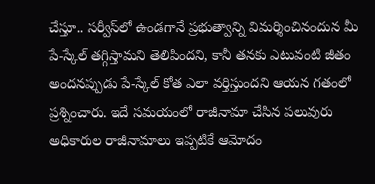చేస్తూ.. సర్వీస్‌లో ఉండగానే ప్రభుత్వాన్ని విమర్శించినందున మీ పే-స్కేల్ తగ్గిస్తామని తెలిపిందని, కానీ తనకు ఎటువంటి జీతం అందనప్పుడు పే-స్కేల్ కోత ఎలా వర్తిస్తుందని ఆయన గతంలో ప్రశ్నించారు. ఇదే సమయంలో రాజీనామా చేసిన పలువురు అధికారుల రాజీనామాలు ఇప్పటికే ఆమోదం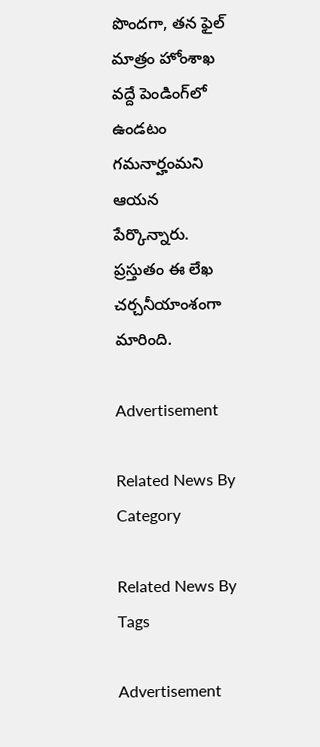పొందగా, తన ఫైల్ మాత్రం హోంశాఖ వద్దే పెండింగ్‌లో ఉండటం గమనార్హంమని ఆయన పేర్కొన్నారు. ప్రస్తుతం ఈ లేఖ చర్చనీయాంశంగా మారింది.

Advertisement

Related News By Category

Related News By Tags

Advertisement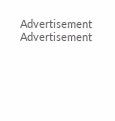Advertisement
Advertisement